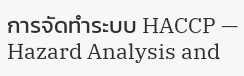การจัดทำระบบ HACCP — Hazard Analysis and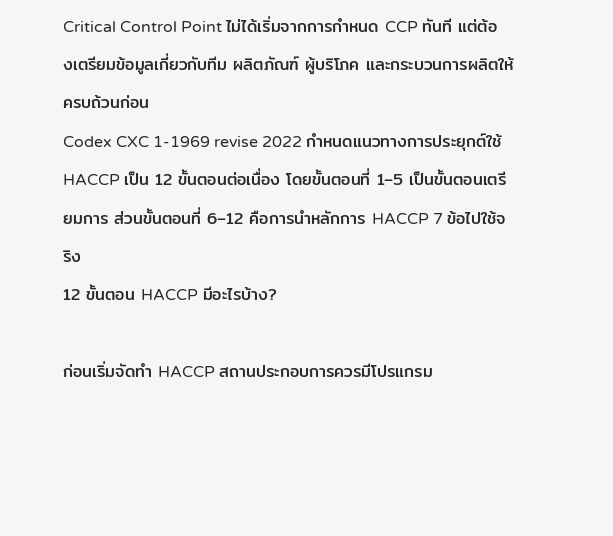Critical Control Point ไม่ได้เริ่มจากการกำหนด CCP ทันที แต่ต้องเตรียมข้อมูลเกี่ยวกับทีม ผลิตภัณฑ์ ผู้บริโภค และกระบวนการผลิตให้ครบถ้วนก่อน
Codex CXC 1-1969 revise 2022 กำหนดแนวทางการประยุกต์ใช้ HACCP เป็น 12 ขั้นตอนต่อเนื่อง โดยขั้นตอนที่ 1–5 เป็นขั้นตอนเตรียมการ ส่วนขั้นตอนที่ 6–12 คือการนำหลักการ HACCP 7 ข้อไปใช้จริง
12 ขั้นตอน HACCP มีอะไรบ้าง?

ก่อนเริ่มจัดทำ HACCP สถานประกอบการควรมีโปรแกรม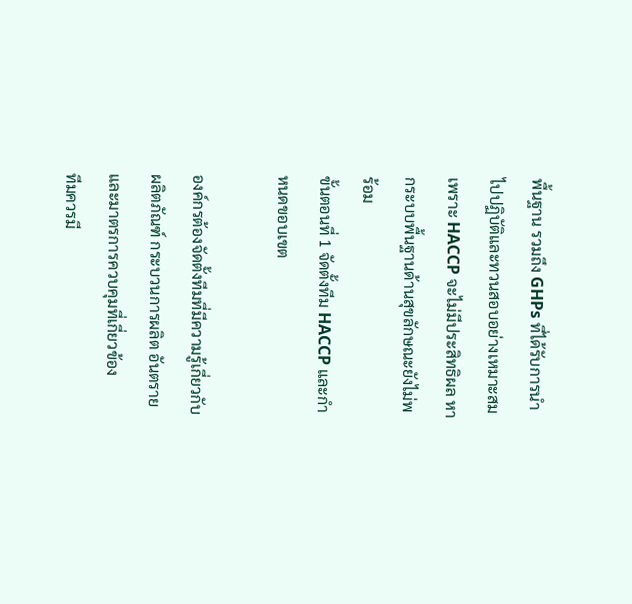พื้นฐาน รวมถึง GHPs ที่ได้รับการนำไปปฏิบัติและทวนสอบอย่างเหมาะสม เพราะ HACCP จะไม่มีประสิทธิผล หากระบบพื้นฐานด้านสุขลักษณะยังไม่พร้อม
ขั้นตอนที่ 1 จัดตั้งทีม HACCP และกำหนดขอบเขต

องค์กรต้องจัดตั้งทีมที่มีความรู้เกี่ยวกับผลิตภัณฑ์ กระบวนการผลิต อันตราย และมาตรการควบคุมที่เกี่ยวข้อง
ทีมควรมี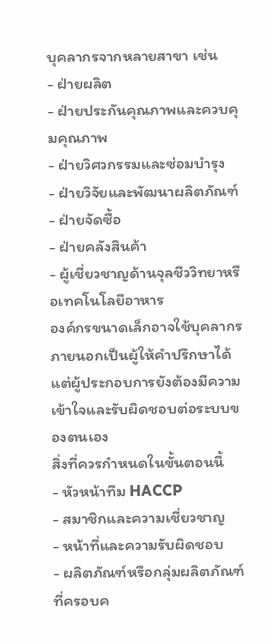บุคลากรจากหลายสาขา เช่น
- ฝ่ายผลิต
- ฝ่ายประกันคุณภาพและควบคุมคุณภาพ
- ฝ่ายวิศวกรรมและซ่อมบำรุง
- ฝ่ายวิจัยและพัฒนาผลิตภัณฑ์
- ฝ่ายจัดซื้อ
- ฝ่ายคลังสินค้า
- ผู้เชี่ยวชาญด้านจุลชีววิทยาหรือเทคโนโลยีอาหาร
องค์กรขนาดเล็กอาจใช้บุคลากรภายนอกเป็นผู้ให้คำปรึกษาได้ แต่ผู้ประกอบการยังต้องมีความเข้าใจและรับผิดชอบต่อระบบของตนเอง
สิ่งที่ควรกำหนดในขั้นตอนนี้
- หัวหน้าทีม HACCP
- สมาชิกและความเชี่ยวชาญ
- หน้าที่และความรับผิดชอบ
- ผลิตภัณฑ์หรือกลุ่มผลิตภัณฑ์ที่ครอบค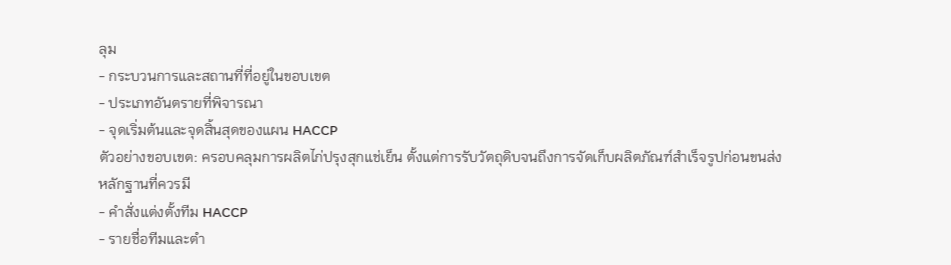ลุม
- กระบวนการและสถานที่ที่อยู่ในขอบเขต
- ประเภทอันตรายที่พิจารณา
- จุดเริ่มต้นและจุดสิ้นสุดของแผน HACCP
ตัวอย่างขอบเขต: ครอบคลุมการผลิตไก่ปรุงสุกแช่เย็น ตั้งแต่การรับวัตถุดิบจนถึงการจัดเก็บผลิตภัณฑ์สำเร็จรูปก่อนขนส่ง
หลักฐานที่ควรมี
- คำสั่งแต่งตั้งทีม HACCP
- รายชื่อทีมและตำ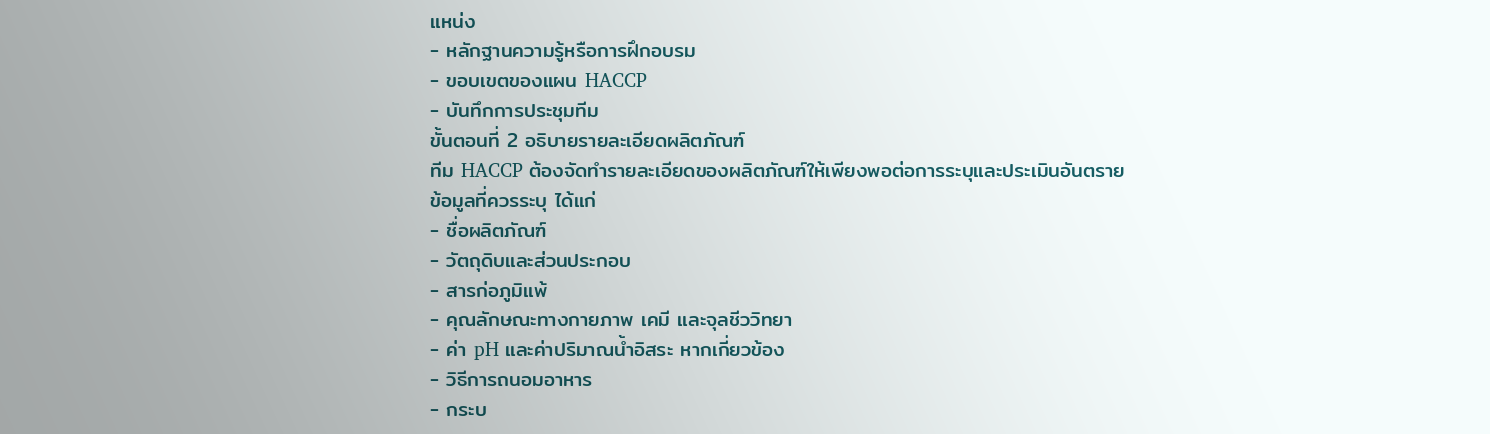แหน่ง
- หลักฐานความรู้หรือการฝึกอบรม
- ขอบเขตของแผน HACCP
- บันทึกการประชุมทีม
ขั้นตอนที่ 2 อธิบายรายละเอียดผลิตภัณฑ์
ทีม HACCP ต้องจัดทำรายละเอียดของผลิตภัณฑ์ให้เพียงพอต่อการระบุและประเมินอันตราย
ข้อมูลที่ควรระบุ ได้แก่
- ชื่อผลิตภัณฑ์
- วัตถุดิบและส่วนประกอบ
- สารก่อภูมิแพ้
- คุณลักษณะทางกายภาพ เคมี และจุลชีววิทยา
- ค่า pH และค่าปริมาณน้ำอิสระ หากเกี่ยวข้อง
- วิธีการถนอมอาหาร
- กระบ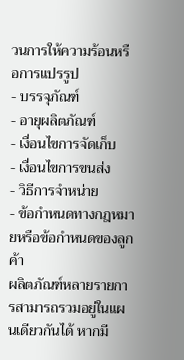วนการให้ความร้อนหรือการแปรรูป
- บรรจุภัณฑ์
- อายุผลิตภัณฑ์
- เงื่อนไขการจัดเก็บ
- เงื่อนไขการขนส่ง
- วิธีการจำหน่าย
- ข้อกำหนดทางกฎหมายหรือข้อกำหนดของลูกค้า
ผลิตภัณฑ์หลายรายการสามารถรวมอยู่ในแผนเดียวกันได้ หากมี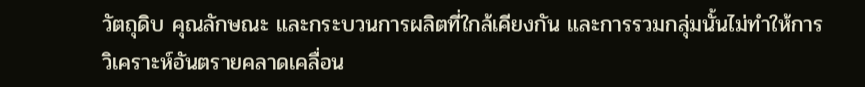วัตถุดิบ คุณลักษณะ และกระบวนการผลิตที่ใกล้เคียงกัน และการรวมกลุ่มนั้นไม่ทำให้การวิเคราะห์อันตรายคลาดเคลื่อน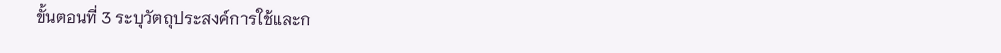ขั้นตอนที่ 3 ระบุวัตถุประสงค์การใช้และก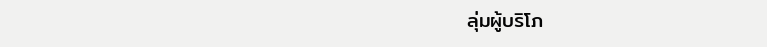ลุ่มผู้บริโภ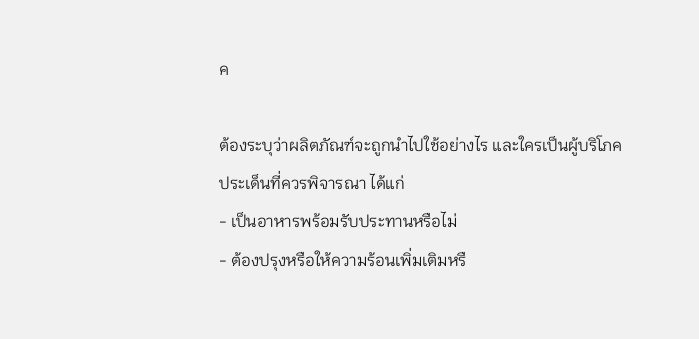ค

ต้องระบุว่าผลิตภัณฑ์จะถูกนำไปใช้อย่างไร และใครเป็นผู้บริโภค
ประเด็นที่ควรพิจารณา ได้แก่
- เป็นอาหารพร้อมรับประทานหรือไม่
- ต้องปรุงหรือให้ความร้อนเพิ่มเติมหรื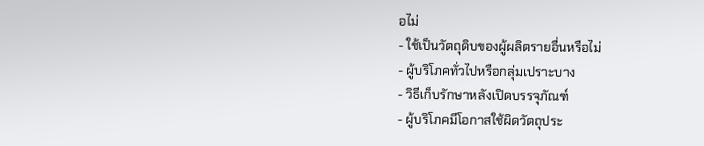อไม่
- ใช้เป็นวัตถุดิบของผู้ผลิตรายอื่นหรือไม่
- ผู้บริโภคทั่วไปหรือกลุ่มเปราะบาง
- วิธีเก็บรักษาหลังเปิดบรรจุภัณฑ์
- ผู้บริโภคมีโอกาสใช้ผิดวัตถุประ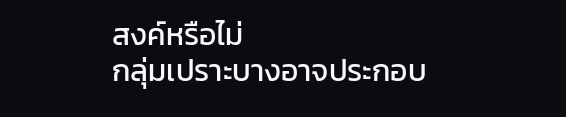สงค์หรือไม่
กลุ่มเปราะบางอาจประกอบ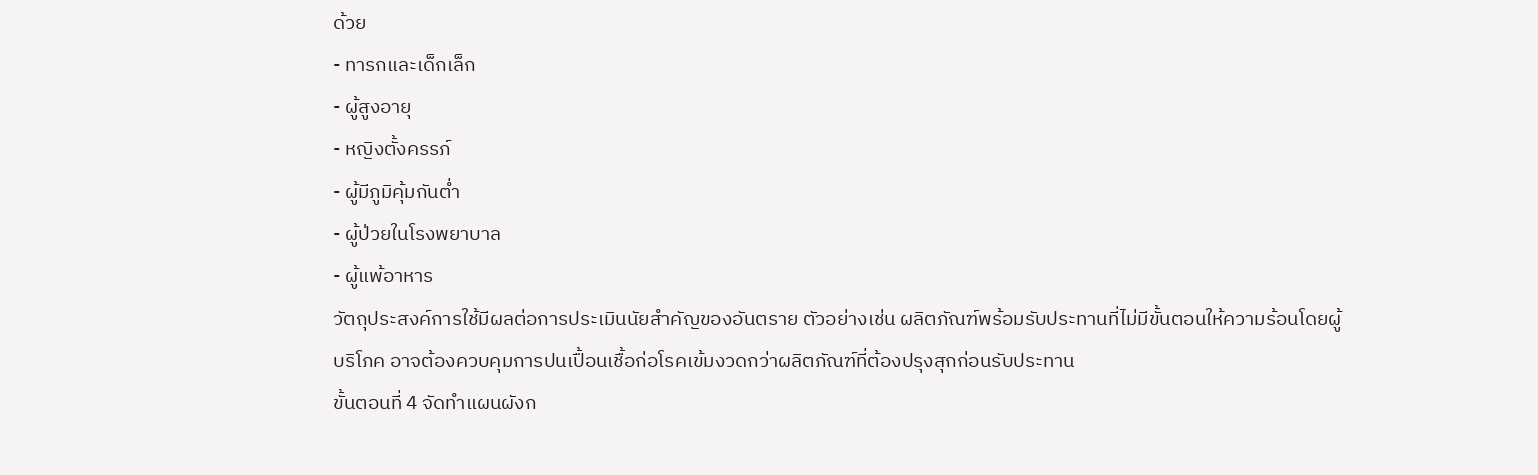ด้วย
- ทารกและเด็กเล็ก
- ผู้สูงอายุ
- หญิงตั้งครรภ์
- ผู้มีภูมิคุ้มกันต่ำ
- ผู้ป่วยในโรงพยาบาล
- ผู้แพ้อาหาร
วัตถุประสงค์การใช้มีผลต่อการประเมินนัยสำคัญของอันตราย ตัวอย่างเช่น ผลิตภัณฑ์พร้อมรับประทานที่ไม่มีขั้นตอนให้ความร้อนโดยผู้บริโภค อาจต้องควบคุมการปนเปื้อนเชื้อก่อโรคเข้มงวดกว่าผลิตภัณฑ์ที่ต้องปรุงสุกก่อนรับประทาน
ขั้นตอนที่ 4 จัดทำแผนผังก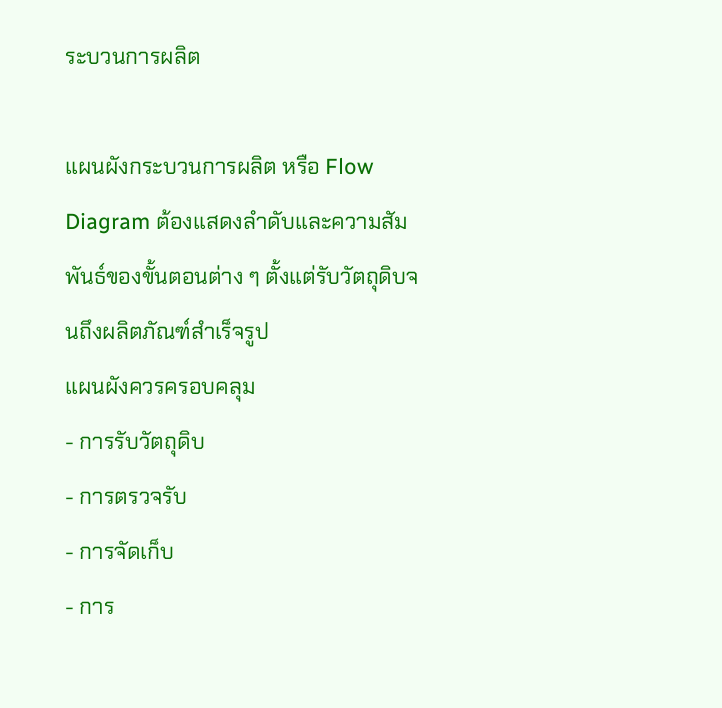ระบวนการผลิต

แผนผังกระบวนการผลิต หรือ Flow Diagram ต้องแสดงลำดับและความสัมพันธ์ของขั้นตอนต่าง ๆ ตั้งแต่รับวัตถุดิบจนถึงผลิตภัณฑ์สำเร็จรูป
แผนผังควรครอบคลุม
- การรับวัตถุดิบ
- การตรวจรับ
- การจัดเก็บ
- การ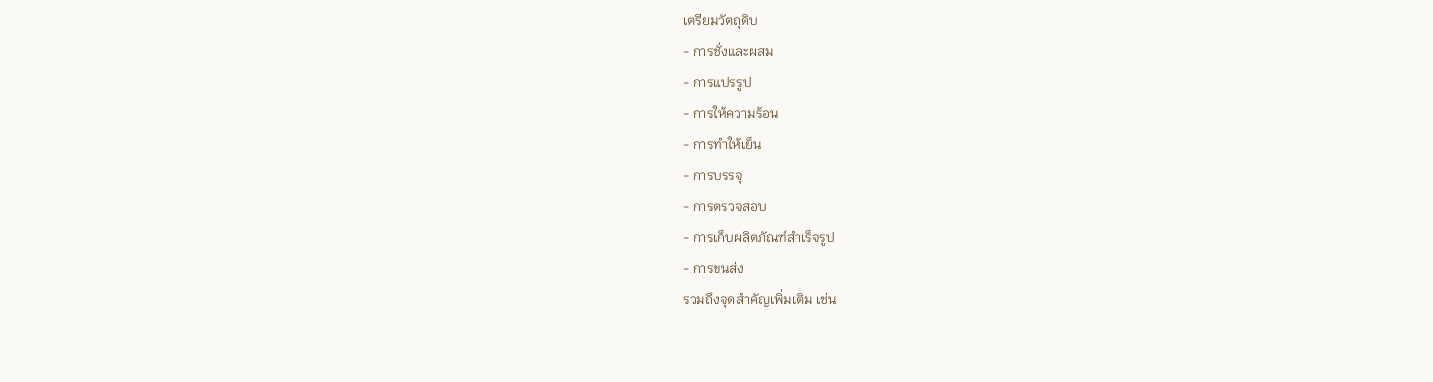เตรียมวัตถุดิบ
- การชั่งและผสม
- การแปรรูป
- การให้ความร้อน
- การทำให้เย็น
- การบรรจุ
- การตรวจสอบ
- การเก็บผลิตภัณฑ์สำเร็จรูป
- การขนส่ง
รวมถึงจุดสำคัญเพิ่มเติม เช่น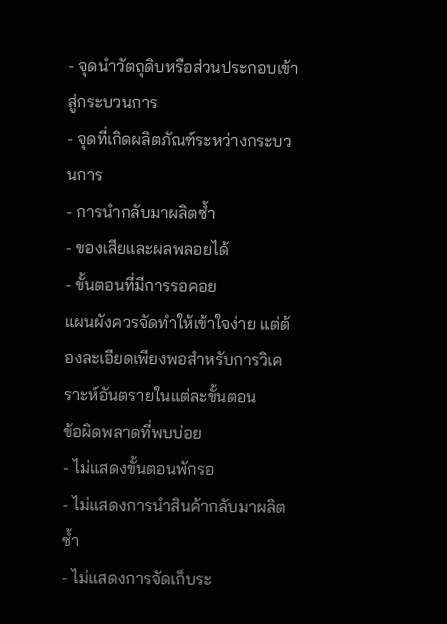- จุดนำวัตถุดิบหรือส่วนประกอบเข้าสู่กระบวนการ
- จุดที่เกิดผลิตภัณฑ์ระหว่างกระบวนการ
- การนำกลับมาผลิตซ้ำ
- ของเสียและผลพลอยได้
- ขั้นตอนที่มีการรอคอย
แผนผังควรจัดทำให้เข้าใจง่าย แต่ต้องละเอียดเพียงพอสำหรับการวิเคราะห์อันตรายในแต่ละขั้นตอน
ข้อผิดพลาดที่พบบ่อย
- ไม่แสดงขั้นตอนพักรอ
- ไม่แสดงการนำสินค้ากลับมาผลิตซ้ำ
- ไม่แสดงการจัดเก็บระ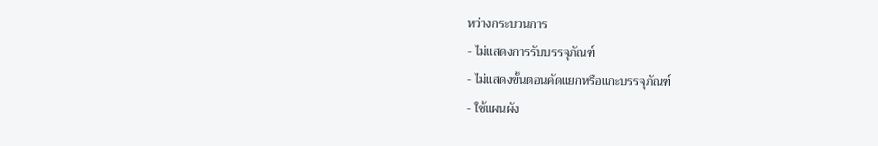หว่างกระบวนการ
- ไม่แสดงการรับบรรจุภัณฑ์
- ไม่แสดงขั้นตอนคัดแยกหรือแกะบรรจุภัณฑ์
- ใช้แผนผัง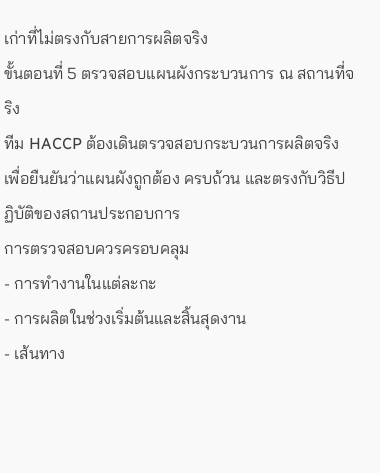เก่าที่ไม่ตรงกับสายการผลิตจริง
ขั้นตอนที่ 5 ตรวจสอบแผนผังกระบวนการ ณ สถานที่จริง
ทีม HACCP ต้องเดินตรวจสอบกระบวนการผลิตจริง เพื่อยืนยันว่าแผนผังถูกต้อง ครบถ้วน และตรงกับวิธีปฏิบัติของสถานประกอบการ
การตรวจสอบควรครอบคลุม
- การทำงานในแต่ละกะ
- การผลิตในช่วงเริ่มต้นและสิ้นสุดงาน
- เส้นทาง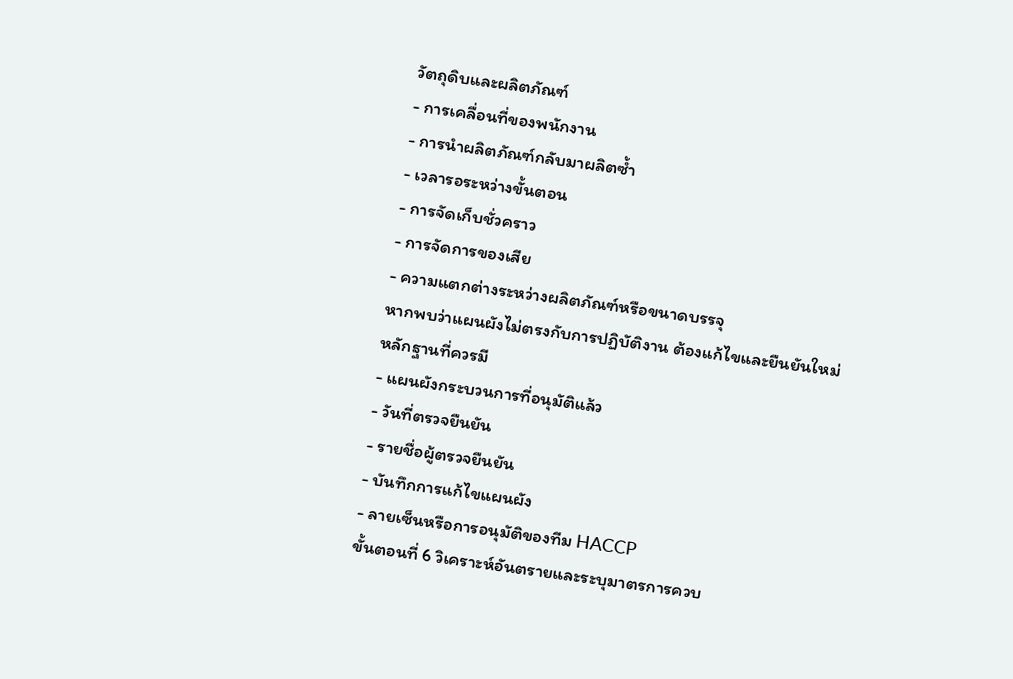วัตถุดิบและผลิตภัณฑ์
- การเคลื่อนที่ของพนักงาน
- การนำผลิตภัณฑ์กลับมาผลิตซ้ำ
- เวลารอระหว่างขั้นตอน
- การจัดเก็บชั่วคราว
- การจัดการของเสีย
- ความแตกต่างระหว่างผลิตภัณฑ์หรือขนาดบรรจุ
หากพบว่าแผนผังไม่ตรงกับการปฏิบัติงาน ต้องแก้ไขและยืนยันใหม่
หลักฐานที่ควรมี
- แผนผังกระบวนการที่อนุมัติแล้ว
- วันที่ตรวจยืนยัน
- รายชื่อผู้ตรวจยืนยัน
- บันทึกการแก้ไขแผนผัง
- ลายเซ็นหรือการอนุมัติของทีม HACCP
ขั้นตอนที่ 6 วิเคราะห์อันตรายและระบุมาตรการควบ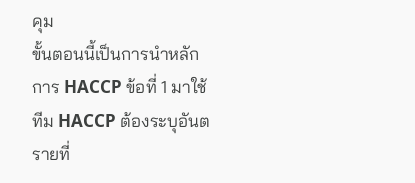คุม
ขั้นตอนนี้เป็นการนำหลักการ HACCP ข้อที่ 1 มาใช้
ทีม HACCP ต้องระบุอันตรายที่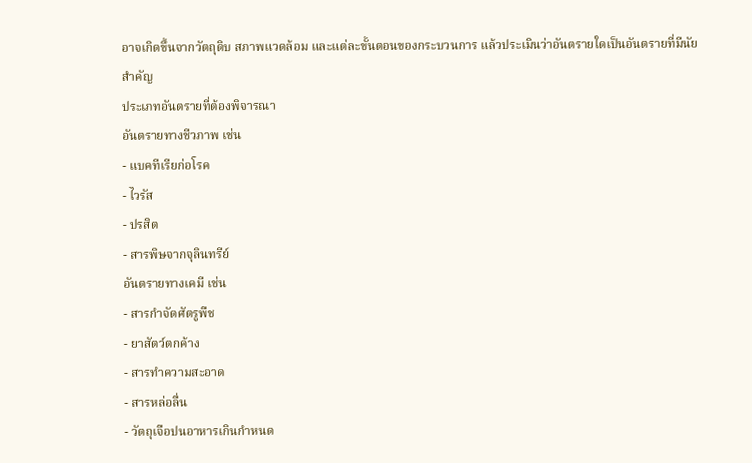อาจเกิดขึ้นจากวัตถุดิบ สภาพแวดล้อม และแต่ละขั้นตอนของกระบวนการ แล้วประเมินว่าอันตรายใดเป็นอันตรายที่มีนัยสำคัญ
ประเภทอันตรายที่ต้องพิจารณา
อันตรายทางชีวภาพ เช่น
- แบคทีเรียก่อโรค
- ไวรัส
- ปรสิต
- สารพิษจากจุลินทรีย์
อันตรายทางเคมี เช่น
- สารกำจัดศัตรูพืช
- ยาสัตว์ตกค้าง
- สารทำความสะอาด
- สารหล่อลื่น
- วัตถุเจือปนอาหารเกินกำหนด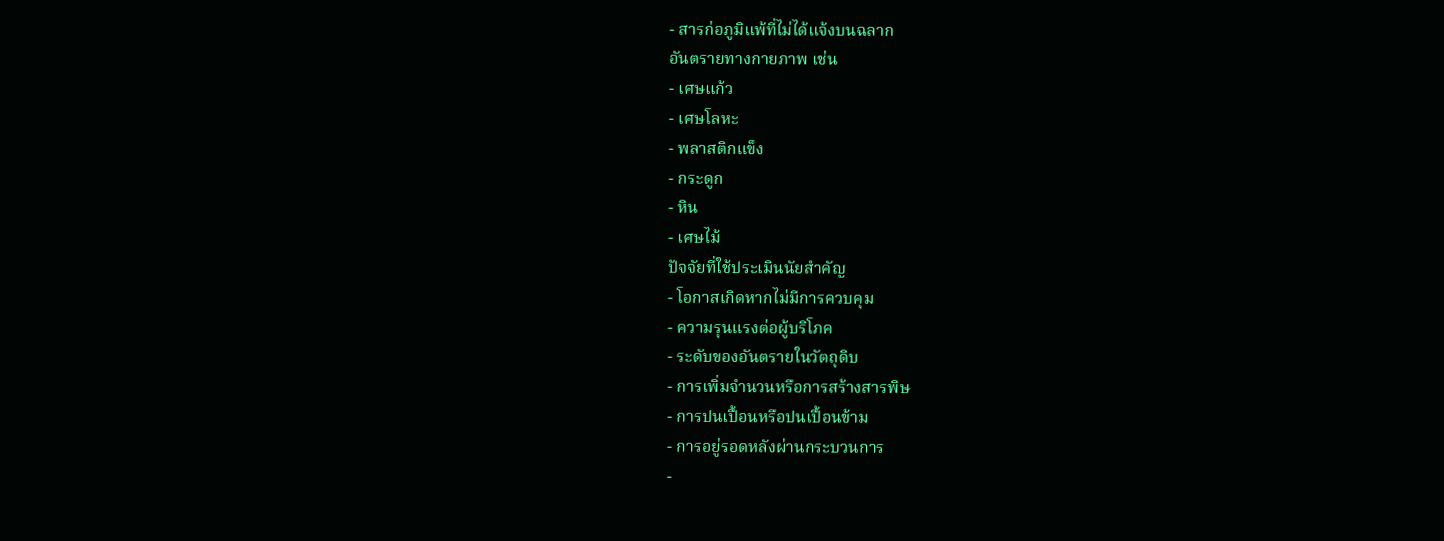- สารก่อภูมิแพ้ที่ไม่ได้แจ้งบนฉลาก
อันตรายทางกายภาพ เช่น
- เศษแก้ว
- เศษโลหะ
- พลาสติกแข็ง
- กระดูก
- หิน
- เศษไม้
ปัจจัยที่ใช้ประเมินนัยสำคัญ
- โอกาสเกิดหากไม่มีการควบคุม
- ความรุนแรงต่อผู้บริโภค
- ระดับของอันตรายในวัตถุดิบ
- การเพิ่มจำนวนหรือการสร้างสารพิษ
- การปนเปื้อนหรือปนเปื้อนข้าม
- การอยู่รอดหลังผ่านกระบวนการ
-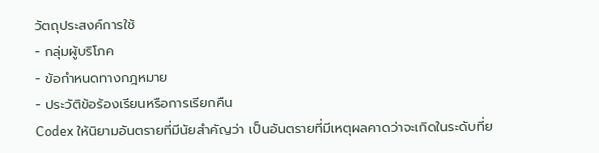วัตถุประสงค์การใช้
- กลุ่มผู้บริโภค
- ข้อกำหนดทางกฎหมาย
- ประวัติข้อร้องเรียนหรือการเรียกคืน
Codex ให้นิยามอันตรายที่มีนัยสำคัญว่า เป็นอันตรายที่มีเหตุผลคาดว่าจะเกิดในระดับที่ย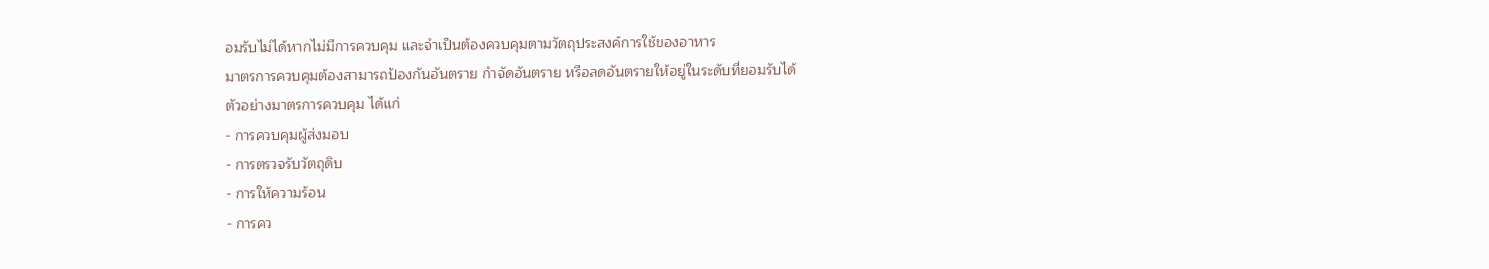อมรับไม่ได้หากไม่มีการควบคุม และจำเป็นต้องควบคุมตามวัตถุประสงค์การใช้ของอาหาร
มาตรการควบคุมต้องสามารถป้องกันอันตราย กำจัดอันตราย หรือลดอันตรายให้อยู่ในระดับที่ยอมรับได้
ตัวอย่างมาตรการควบคุม ได้แก่
- การควบคุมผู้ส่งมอบ
- การตรวจรับวัตถุดิบ
- การให้ความร้อน
- การคว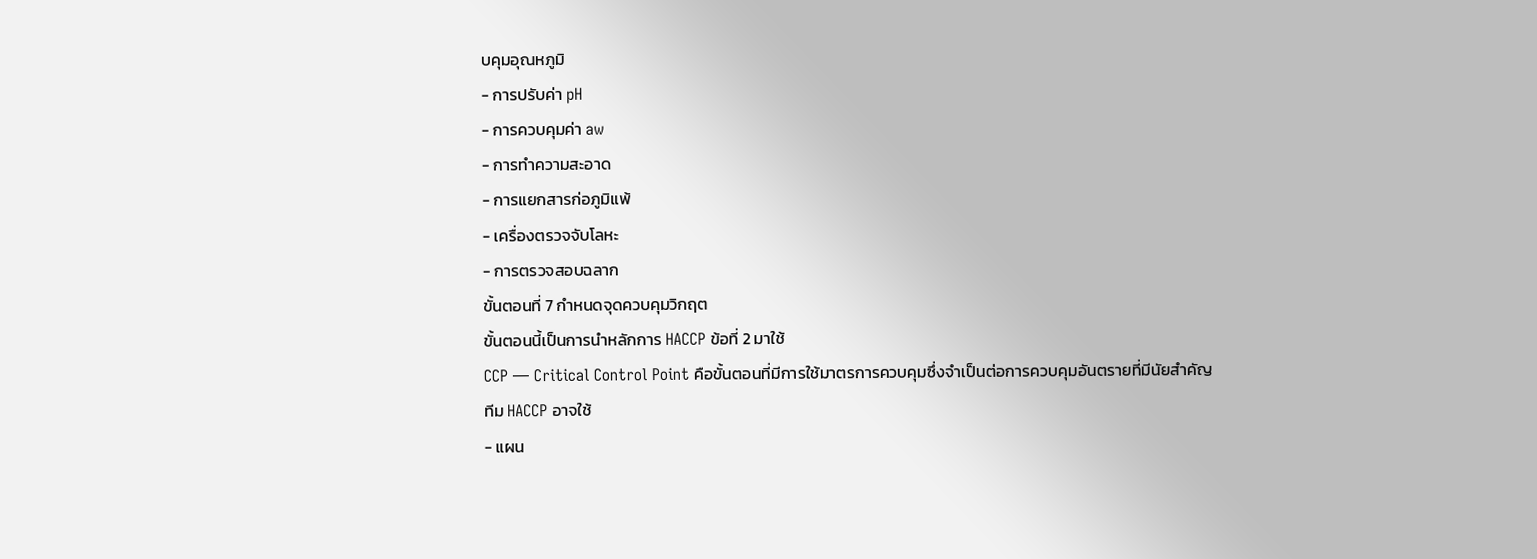บคุมอุณหภูมิ
- การปรับค่า pH
- การควบคุมค่า aw
- การทำความสะอาด
- การแยกสารก่อภูมิแพ้
- เครื่องตรวจจับโลหะ
- การตรวจสอบฉลาก
ขั้นตอนที่ 7 กำหนดจุดควบคุมวิกฤต
ขั้นตอนนี้เป็นการนำหลักการ HACCP ข้อที่ 2 มาใช้
CCP — Critical Control Point คือขั้นตอนที่มีการใช้มาตรการควบคุมซึ่งจำเป็นต่อการควบคุมอันตรายที่มีนัยสำคัญ
ทีม HACCP อาจใช้
- แผน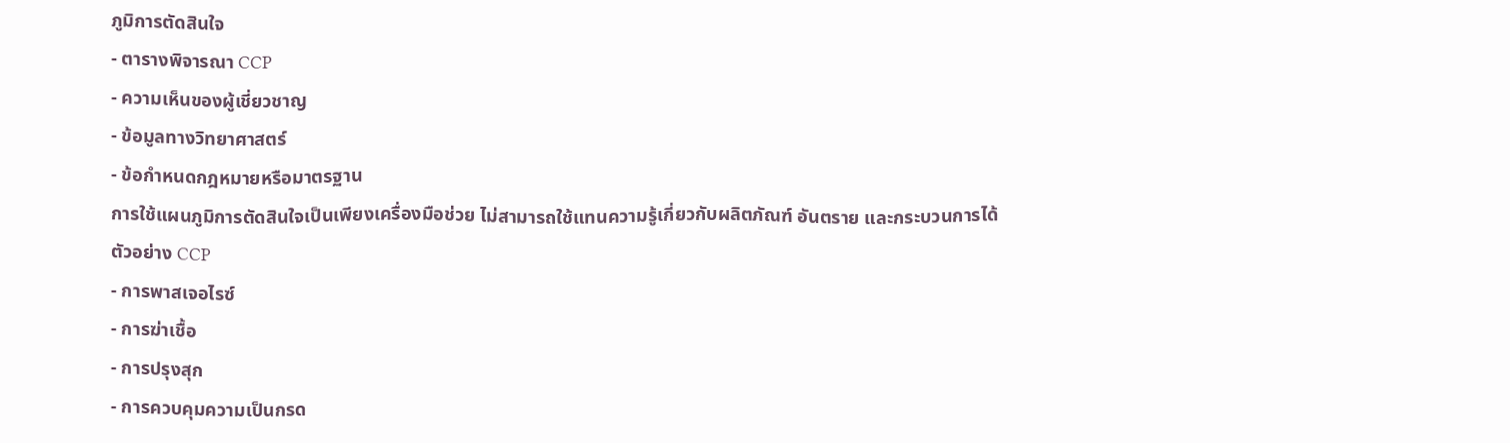ภูมิการตัดสินใจ
- ตารางพิจารณา CCP
- ความเห็นของผู้เชี่ยวชาญ
- ข้อมูลทางวิทยาศาสตร์
- ข้อกำหนดกฎหมายหรือมาตรฐาน
การใช้แผนภูมิการตัดสินใจเป็นเพียงเครื่องมือช่วย ไม่สามารถใช้แทนความรู้เกี่ยวกับผลิตภัณฑ์ อันตราย และกระบวนการได้
ตัวอย่าง CCP
- การพาสเจอไรซ์
- การฆ่าเชื้อ
- การปรุงสุก
- การควบคุมความเป็นกรด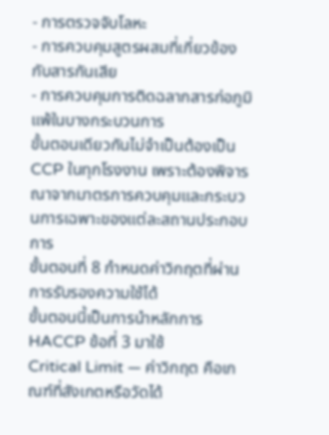- การตรวจจับโลหะ
- การควบคุมสูตรผสมที่เกี่ยวข้องกับสารกันเสีย
- การควบคุมการติดฉลากสารก่อภูมิแพ้ในบางกระบวนการ
ขั้นตอนเดียวกันไม่จำเป็นต้องเป็น CCP ในทุกโรงงาน เพราะต้องพิจารณาจากมาตรการควบคุมและกระบวนการเฉพาะของแต่ละสถานประกอบการ
ขั้นตอนที่ 8 กำหนดค่าวิกฤตที่ผ่านการรับรองความใช้ได้
ขั้นตอนนี้เป็นการนำหลักการ HACCP ข้อที่ 3 มาใช้
Critical Limit — ค่าวิกฤต คือเกณฑ์ที่สังเกตหรือวัดได้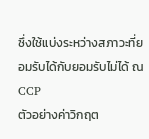ซึ่งใช้แบ่งระหว่างสภาวะที่ยอมรับได้กับยอมรับไม่ได้ ณ CCP
ตัวอย่างค่าวิกฤต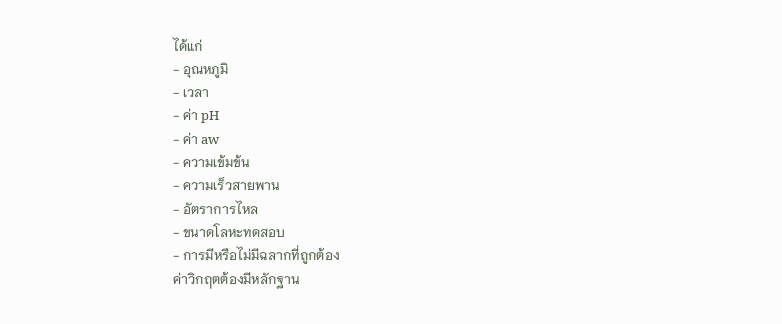ได้แก่
- อุณหภูมิ
- เวลา
- ค่า pH
- ค่า aw
- ความเข้มข้น
- ความเร็วสายพาน
- อัตราการไหล
- ขนาดโลหะทดสอบ
- การมีหรือไม่มีฉลากที่ถูกต้อง
ค่าวิกฤตต้องมีหลักฐาน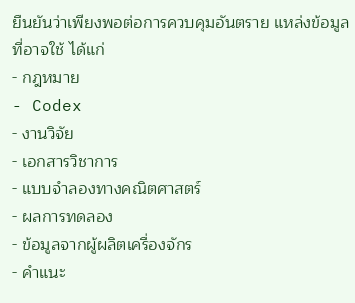ยืนยันว่าเพียงพอต่อการควบคุมอันตราย แหล่งข้อมูลที่อาจใช้ ได้แก่
- กฎหมาย
- Codex
- งานวิจัย
- เอกสารวิชาการ
- แบบจำลองทางคณิตศาสตร์
- ผลการทดลอง
- ข้อมูลจากผู้ผลิตเครื่องจักร
- คำแนะ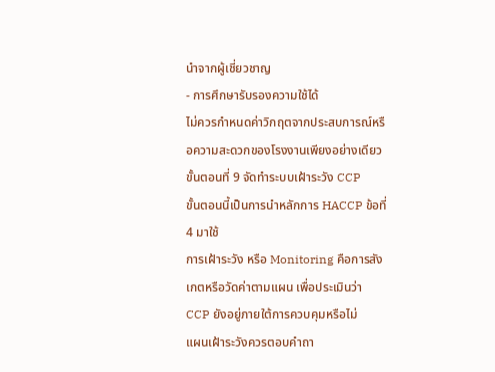นำจากผู้เชี่ยวชาญ
- การศึกษารับรองความใช้ได้
ไม่ควรกำหนดค่าวิกฤตจากประสบการณ์หรือความสะดวกของโรงงานเพียงอย่างเดียว
ขั้นตอนที่ 9 จัดทำระบบเฝ้าระวัง CCP
ขั้นตอนนี้เป็นการนำหลักการ HACCP ข้อที่ 4 มาใช้
การเฝ้าระวัง หรือ Monitoring คือการสังเกตหรือวัดค่าตามแผน เพื่อประเมินว่า CCP ยังอยู่ภายใต้การควบคุมหรือไม่
แผนเฝ้าระวังควรตอบคำถา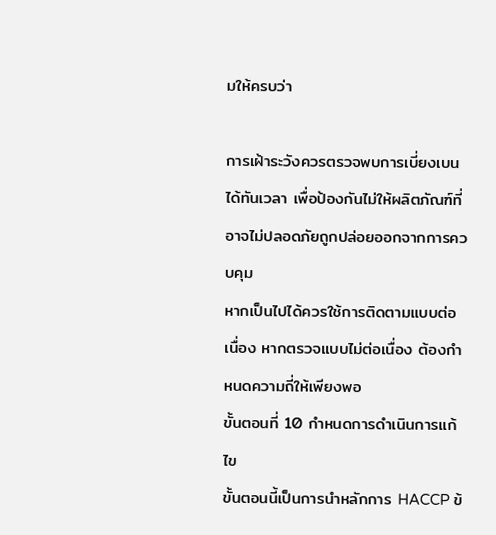มให้ครบว่า

การเฝ้าระวังควรตรวจพบการเบี่ยงเบนได้ทันเวลา เพื่อป้องกันไม่ให้ผลิตภัณฑ์ที่อาจไม่ปลอดภัยถูกปล่อยออกจากการควบคุม
หากเป็นไปได้ควรใช้การติดตามแบบต่อเนื่อง หากตรวจแบบไม่ต่อเนื่อง ต้องกำหนดความถี่ให้เพียงพอ
ขั้นตอนที่ 10 กำหนดการดำเนินการแก้ไข
ขั้นตอนนี้เป็นการนำหลักการ HACCP ข้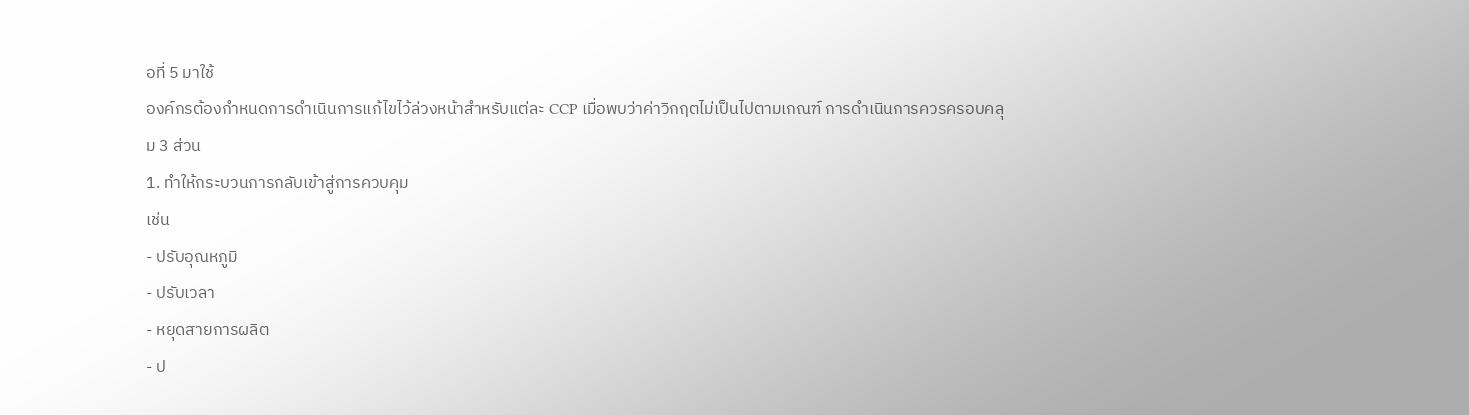อที่ 5 มาใช้
องค์กรต้องกำหนดการดำเนินการแก้ไขไว้ล่วงหน้าสำหรับแต่ละ CCP เมื่อพบว่าค่าวิกฤตไม่เป็นไปตามเกณฑ์ การดำเนินการควรครอบคลุม 3 ส่วน
1. ทำให้กระบวนการกลับเข้าสู่การควบคุม
เช่น
- ปรับอุณหภูมิ
- ปรับเวลา
- หยุดสายการผลิต
- ป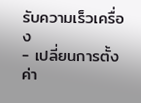รับความเร็วเครื่อง
- เปลี่ยนการตั้งค่า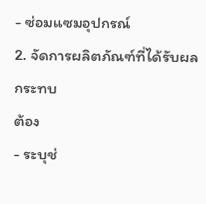- ซ่อมแซมอุปกรณ์
2. จัดการผลิตภัณฑ์ที่ได้รับผลกระทบ
ต้อง
- ระบุช่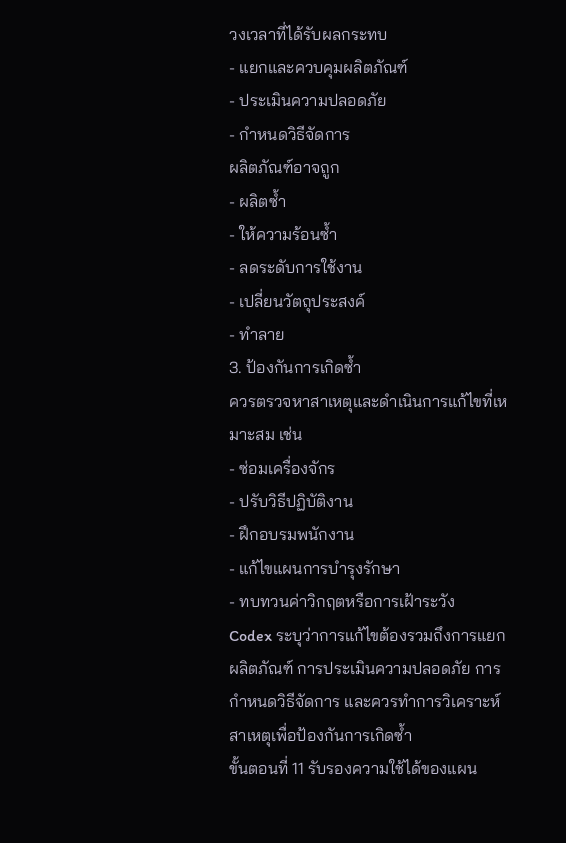วงเวลาที่ได้รับผลกระทบ
- แยกและควบคุมผลิตภัณฑ์
- ประเมินความปลอดภัย
- กำหนดวิธีจัดการ
ผลิตภัณฑ์อาจถูก
- ผลิตซ้ำ
- ให้ความร้อนซ้ำ
- ลดระดับการใช้งาน
- เปลี่ยนวัตถุประสงค์
- ทำลาย
3. ป้องกันการเกิดซ้ำ
ควรตรวจหาสาเหตุและดำเนินการแก้ไขที่เหมาะสม เช่น
- ซ่อมเครื่องจักร
- ปรับวิธีปฏิบัติงาน
- ฝึกอบรมพนักงาน
- แก้ไขแผนการบำรุงรักษา
- ทบทวนค่าวิกฤตหรือการเฝ้าระวัง
Codex ระบุว่าการแก้ไขต้องรวมถึงการแยกผลิตภัณฑ์ การประเมินความปลอดภัย การกำหนดวิธีจัดการ และควรทำการวิเคราะห์สาเหตุเพื่อป้องกันการเกิดซ้ำ
ขั้นตอนที่ 11 รับรองความใช้ได้ของแผน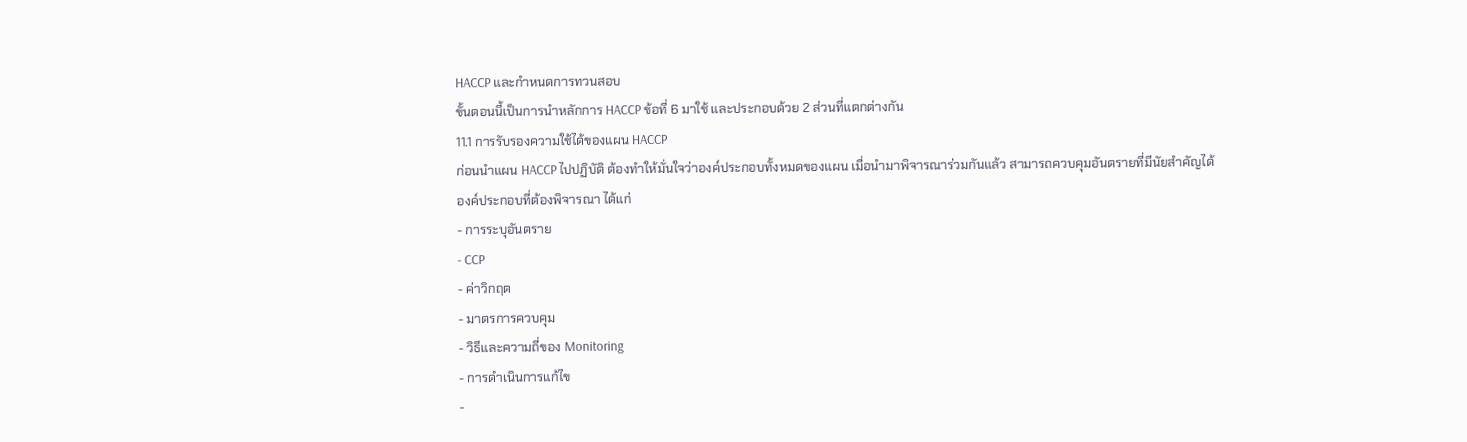HACCP และกำหนดการทวนสอบ
ขั้นตอนนี้เป็นการนำหลักการ HACCP ข้อที่ 6 มาใช้ และประกอบด้วย 2 ส่วนที่แตกต่างกัน
11.1 การรับรองความใช้ได้ของแผน HACCP
ก่อนนำแผน HACCP ไปปฏิบัติ ต้องทำให้มั่นใจว่าองค์ประกอบทั้งหมดของแผน เมื่อนำมาพิจารณาร่วมกันแล้ว สามารถควบคุมอันตรายที่มีนัยสำคัญได้
องค์ประกอบที่ต้องพิจารณา ได้แก่
- การระบุอันตราย
- CCP
- ค่าวิกฤต
- มาตรการควบคุม
- วิธีและความถี่ของ Monitoring
- การดำเนินการแก้ไข
-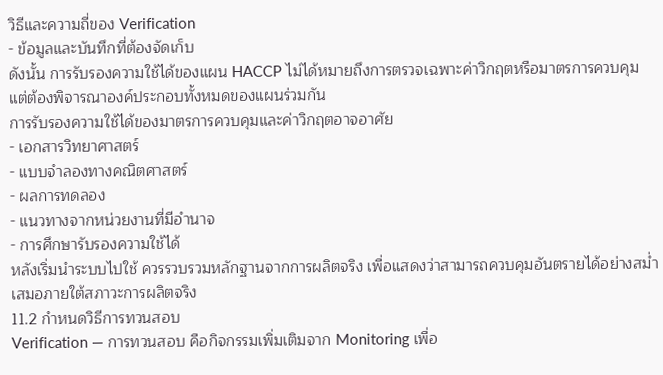วิธีและความถี่ของ Verification
- ข้อมูลและบันทึกที่ต้องจัดเก็บ
ดังนั้น การรับรองความใช้ได้ของแผน HACCP ไม่ได้หมายถึงการตรวจเฉพาะค่าวิกฤตหรือมาตรการควบคุม แต่ต้องพิจารณาองค์ประกอบทั้งหมดของแผนร่วมกัน
การรับรองความใช้ได้ของมาตรการควบคุมและค่าวิกฤตอาจอาศัย
- เอกสารวิทยาศาสตร์
- แบบจำลองทางคณิตศาสตร์
- ผลการทดลอง
- แนวทางจากหน่วยงานที่มีอำนาจ
- การศึกษารับรองความใช้ได้
หลังเริ่มนำระบบไปใช้ ควรรวบรวมหลักฐานจากการผลิตจริง เพื่อแสดงว่าสามารถควบคุมอันตรายได้อย่างสม่ำเสมอภายใต้สภาวะการผลิตจริง
11.2 กำหนดวิธีการทวนสอบ
Verification — การทวนสอบ คือกิจกรรมเพิ่มเติมจาก Monitoring เพื่อ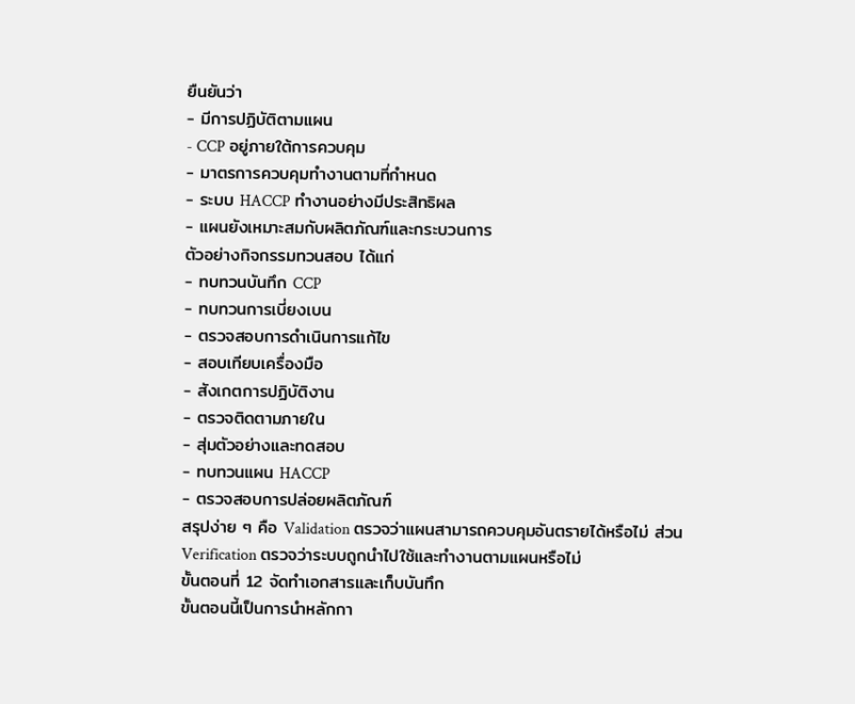ยืนยันว่า
- มีการปฏิบัติตามแผน
- CCP อยู่ภายใต้การควบคุม
- มาตรการควบคุมทำงานตามที่กำหนด
- ระบบ HACCP ทำงานอย่างมีประสิทธิผล
- แผนยังเหมาะสมกับผลิตภัณฑ์และกระบวนการ
ตัวอย่างกิจกรรมทวนสอบ ได้แก่
- ทบทวนบันทึก CCP
- ทบทวนการเบี่ยงเบน
- ตรวจสอบการดำเนินการแก้ไข
- สอบเทียบเครื่องมือ
- สังเกตการปฏิบัติงาน
- ตรวจติดตามภายใน
- สุ่มตัวอย่างและทดสอบ
- ทบทวนแผน HACCP
- ตรวจสอบการปล่อยผลิตภัณฑ์
สรุปง่าย ๆ คือ Validation ตรวจว่าแผนสามารถควบคุมอันตรายได้หรือไม่ ส่วน Verification ตรวจว่าระบบถูกนำไปใช้และทำงานตามแผนหรือไม่
ขั้นตอนที่ 12 จัดทำเอกสารและเก็บบันทึก
ขั้นตอนนี้เป็นการนำหลักกา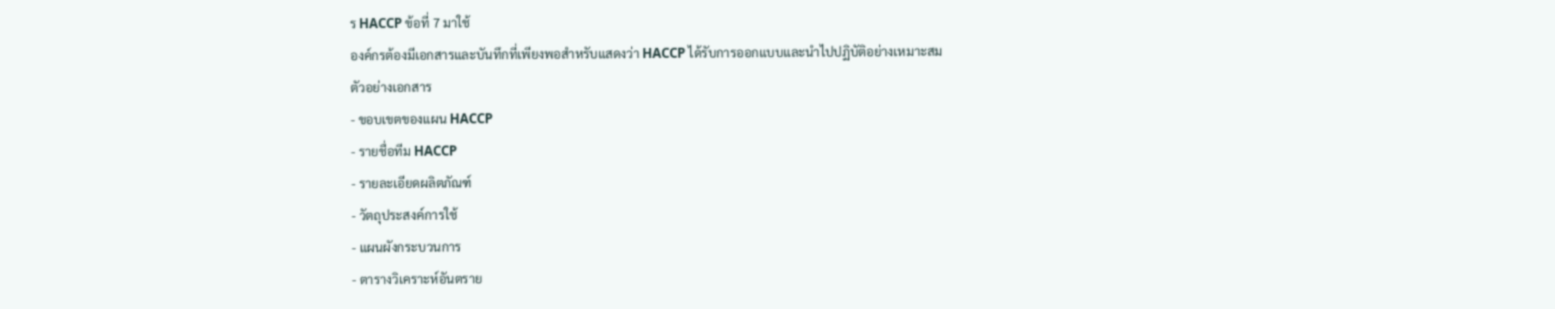ร HACCP ข้อที่ 7 มาใช้
องค์กรต้องมีเอกสารและบันทึกที่เพียงพอสำหรับแสดงว่า HACCP ได้รับการออกแบบและนำไปปฏิบัติอย่างเหมาะสม
ตัวอย่างเอกสาร
- ขอบเขตของแผน HACCP
- รายชื่อทีม HACCP
- รายละเอียดผลิตภัณฑ์
- วัตถุประสงค์การใช้
- แผนผังกระบวนการ
- ตารางวิเคราะห์อันตราย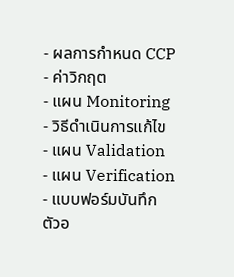- ผลการกำหนด CCP
- ค่าวิกฤต
- แผน Monitoring
- วิธีดำเนินการแก้ไข
- แผน Validation
- แผน Verification
- แบบฟอร์มบันทึก
ตัวอ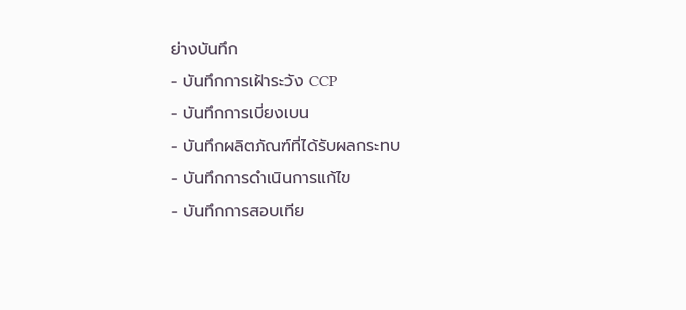ย่างบันทึก
- บันทึกการเฝ้าระวัง CCP
- บันทึกการเบี่ยงเบน
- บันทึกผลิตภัณฑ์ที่ได้รับผลกระทบ
- บันทึกการดำเนินการแก้ไข
- บันทึกการสอบเทีย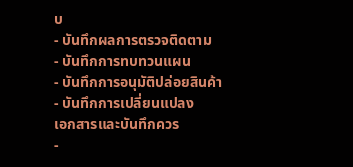บ
- บันทึกผลการตรวจติดตาม
- บันทึกการทบทวนแผน
- บันทึกการอนุมัติปล่อยสินค้า
- บันทึกการเปลี่ยนแปลง
เอกสารและบันทึกควร
-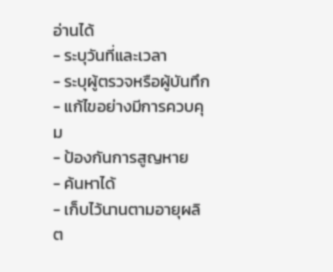อ่านได้
- ระบุวันที่และเวลา
- ระบุผู้ตรวจหรือผู้บันทึก
- แก้ไขอย่างมีการควบคุม
- ป้องกันการสูญหาย
- ค้นหาได้
- เก็บไว้นานตามอายุผลิต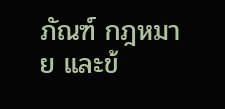ภัณฑ์ กฎหมาย และข้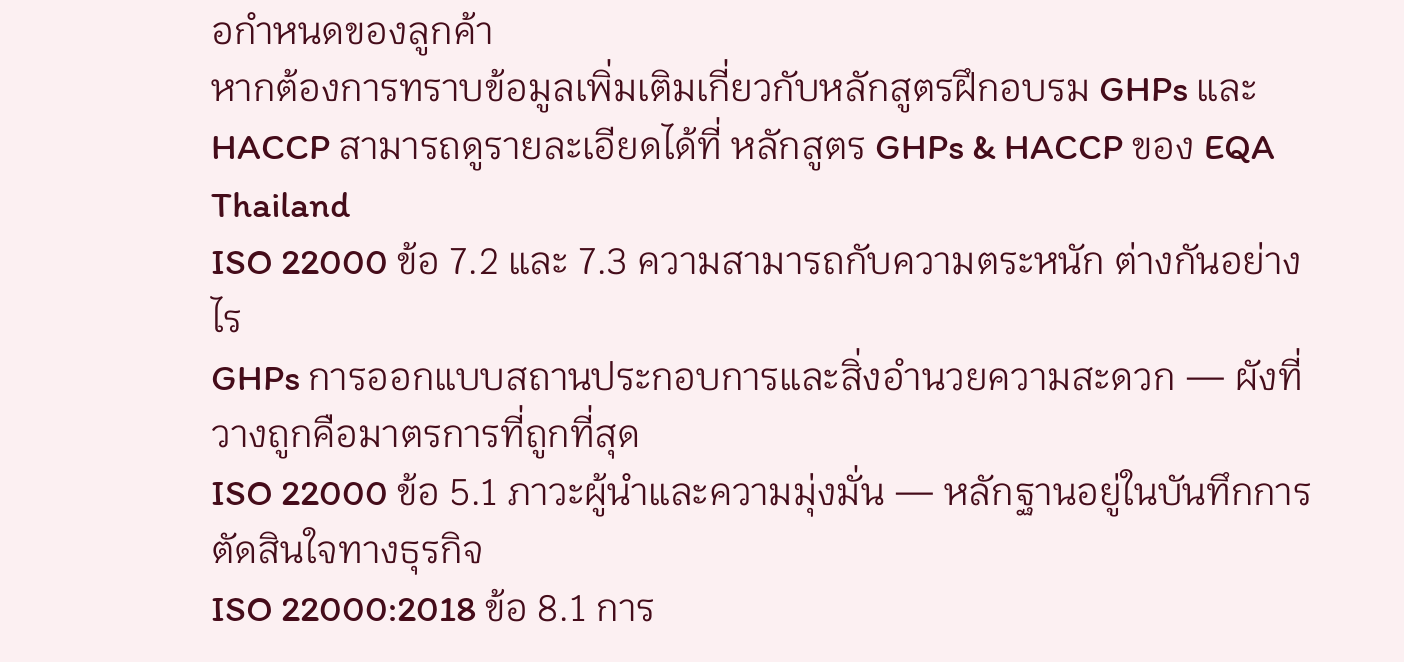อกำหนดของลูกค้า
หากต้องการทราบข้อมูลเพิ่มเติมเกี่ยวกับหลักสูตรฝึกอบรม GHPs และ HACCP สามารถดูรายละเอียดได้ที่ หลักสูตร GHPs & HACCP ของ EQA Thailand
ISO 22000 ข้อ 7.2 และ 7.3 ความสามารถกับความตระหนัก ต่างกันอย่างไร
GHPs การออกแบบสถานประกอบการและสิ่งอำนวยความสะดวก — ผังที่วางถูกคือมาตรการที่ถูกที่สุด
ISO 22000 ข้อ 5.1 ภาวะผู้นำและความมุ่งมั่น — หลักฐานอยู่ในบันทึกการตัดสินใจทางธุรกิจ
ISO 22000:2018 ข้อ 8.1 การ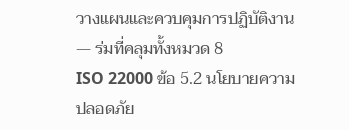วางแผนและควบคุมการปฏิบัติงาน — ร่มที่คลุมทั้งหมวด 8
ISO 22000 ข้อ 5.2 นโยบายความปลอดภัย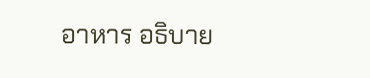อาหาร อธิบาย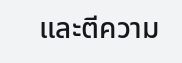และตีความ